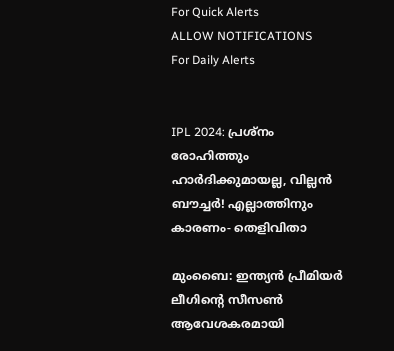For Quick Alerts
ALLOW NOTIFICATIONS
For Daily Alerts


IPL 2024: പ്രശ്‌നം രോഹിത്തും ഹാര്‍ദിക്കുമായല്ല, വില്ലന്‍ ബൗച്ചര്‍! എല്ലാത്തിനും കാരണം- തെളിവിതാ

മുംബൈ: ഇന്ത്യന്‍ പ്രീമിയര്‍ ലീഗിന്റെ സീസണ്‍ ആവേശകരമായി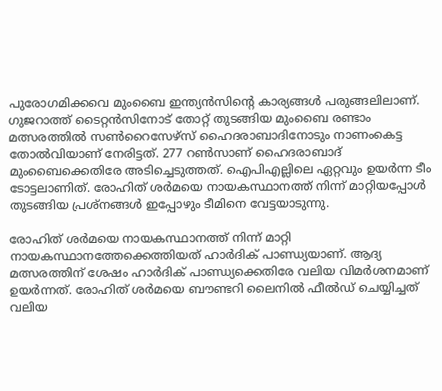പുരോഗമിക്കവെ മുംബൈ ഇന്ത്യന്‍സിന്റെ കാര്യങ്ങള്‍ പരുങ്ങലിലാണ്. ഗുജറാത്ത് ടൈറ്റന്‍സിനോട് തോറ്റ് തുടങ്ങിയ മുംബൈ രണ്ടാം മത്സരത്തില്‍ സണ്‍റൈസേഴ്‌സ് ഹൈദരാബാദിനോടും നാണംകെട്ട തോല്‍വിയാണ് നേരിട്ടത്. 277 റണ്‍സാണ് ഹൈദരാബാദ് മുംബൈക്കെതിരേ അടിച്ചെടുത്തത്. ഐപിഎല്ലിലെ ഏറ്റവും ഉയര്‍ന്ന ടീം ടോട്ടലാണിത്. രോഹിത് ശര്‍മയെ നായകസ്ഥാനത്ത് നിന്ന് മാറ്റിയപ്പോള്‍ തുടങ്ങിയ പ്രശ്‌നങ്ങള്‍ ഇപ്പോഴും ടീമിനെ വേട്ടയാടുന്നു.

രോഹിത് ശര്‍മയെ നായകസ്ഥാനത്ത് നിന്ന് മാറ്റി നായകസ്ഥാനത്തേക്കെത്തിയത് ഹാര്‍ദിക് പാണ്ഡ്യയാണ്. ആദ്യ മത്സരത്തിന് ശേഷം ഹാര്‍ദിക് പാണ്ഡ്യക്കെതിരേ വലിയ വിമര്‍ശനമാണ് ഉയര്‍ന്നത്. രോഹിത് ശര്‍മയെ ബൗണ്ടറി ലൈനില്‍ ഫീല്‍ഡ് ചെയ്യിച്ചത് വലിയ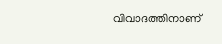വിവാദത്തിനാണ്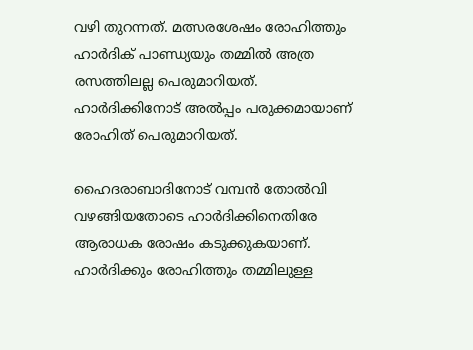വഴി തുറന്നത്. മത്സരശേഷം രോഹിത്തും ഹാര്‍ദിക് പാണ്ഡ്യയും തമ്മില്‍ അത്ര രസത്തിലല്ല പെരുമാറിയത്. ഹാര്‍ദിക്കിനോട് അല്‍പ്പം പരുക്കമായാണ് രോഹിത് പെരുമാറിയത്.

ഹൈദരാബാദിനോട് വമ്പന്‍ തോല്‍വി വഴങ്ങിയതോടെ ഹാര്‍ദിക്കിനെതിരേ ആരാധക രോഷം കടുക്കുകയാണ്. ഹാര്‍ദിക്കും രോഹിത്തും തമ്മിലുള്ള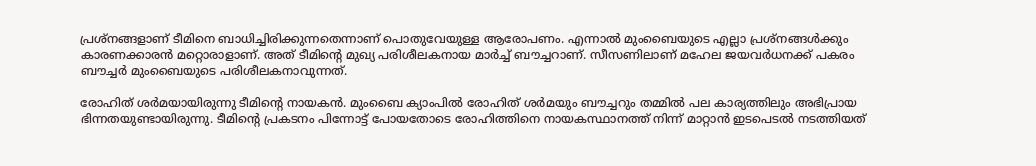പ്രശ്‌നങ്ങളാണ് ടീമിനെ ബാധിച്ചിരിക്കുന്നതെന്നാണ് പൊതുവേയുള്ള ആരോപണം. എന്നാല്‍ മുംബൈയുടെ എല്ലാ പ്രശ്‌നങ്ങള്‍ക്കും കാരണക്കാരന്‍ മറ്റൊരാളാണ്. അത് ടീമിന്റെ മുഖ്യ പരിശീലകനായ മാര്‍ച്ച് ബൗച്ചറാണ്. സീസണിലാണ് മഹേല ജയവര്‍ധനക്ക് പകരം ബൗച്ചര്‍ മുംബൈയുടെ പരിശീലകനാവുന്നത്.

രോഹിത് ശര്‍മയായിരുന്നു ടീമിന്റെ നായകന്‍. മുംബൈ ക്യാംപില്‍ രോഹിത് ശര്‍മയും ബൗച്ചറും തമ്മില്‍ പല കാര്യത്തിലും അഭിപ്രായ ഭിന്നതയുണ്ടായിരുന്നു. ടീമിന്റെ പ്രകടനം പിന്നോട്ട് പോയതോടെ രോഹിത്തിനെ നായകസ്ഥാനത്ത് നിന്ന് മാറ്റാന്‍ ഇടപെടല്‍ നടത്തിയത്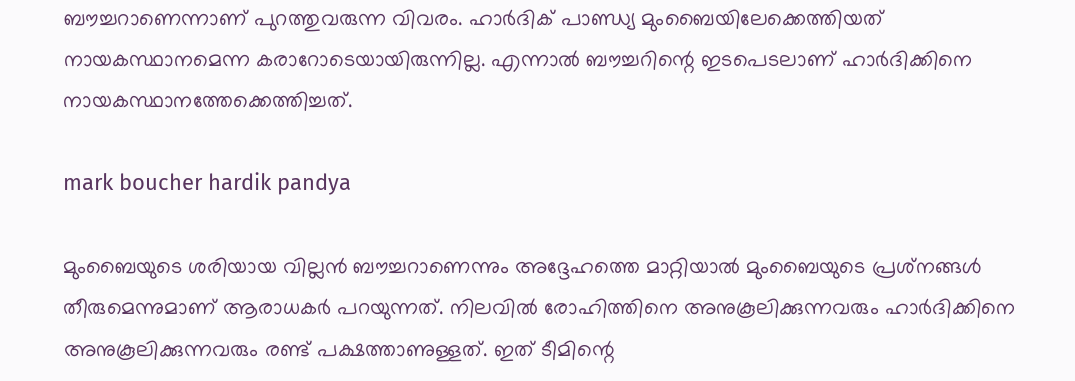ബൗച്ചറാണെന്നാണ് പുറത്തുവരുന്ന വിവരം. ഹാര്‍ദിക് പാണ്ഡ്യ മുംബൈയിലേക്കെത്തിയത് നായകസ്ഥാനമെന്ന കരാറോടെയായിരുന്നില്ല. എന്നാല്‍ ബൗച്ചറിന്റെ ഇടപെടലാണ് ഹാര്‍ദിക്കിനെ നായകസ്ഥാനത്തേക്കെത്തിച്ചത്.

mark boucher hardik pandya

മുംബൈയുടെ ശരിയായ വില്ലന്‍ ബൗച്ചറാണെന്നും അദ്ദേഹത്തെ മാറ്റിയാല്‍ മുംബൈയുടെ പ്രശ്‌നങ്ങള്‍ തീരുമെന്നുമാണ് ആരാധകര്‍ പറയുന്നത്. നിലവില്‍ രോഹിത്തിനെ അനുകൂലിക്കുന്നവരും ഹാര്‍ദിക്കിനെ അനുകൂലിക്കുന്നവരും രണ്ട് പക്ഷത്താണുള്ളത്. ഇത് ടീമിന്റെ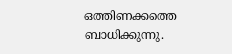ഒത്തിണക്കത്തെ ബാധിക്കുന്നു.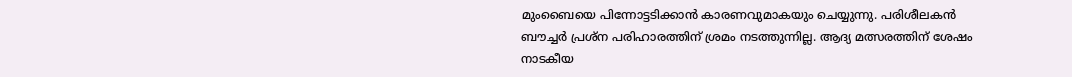മുംബൈയെ പിന്നോട്ടടിക്കാന്‍ കാരണവുമാകയും ചെയ്യുന്നു. പരിശീലകന്‍ ബൗച്ചര്‍ പ്രശ്‌ന പരിഹാരത്തിന് ശ്രമം നടത്തുന്നില്ല. ആദ്യ മത്സരത്തിന് ശേഷം നാടകീയ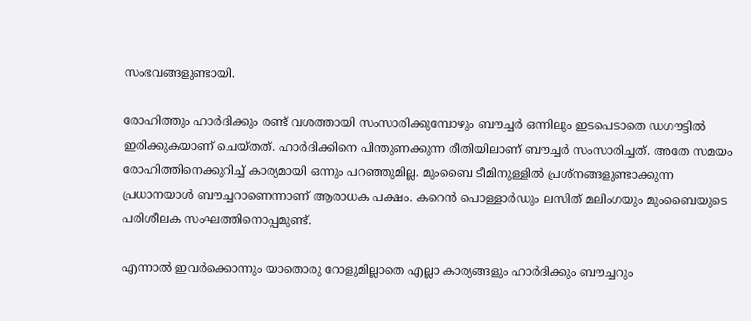സംഭവങ്ങളുണ്ടായി.

രോഹിത്തും ഹാര്‍ദിക്കും രണ്ട് വശത്തായി സംസാരിക്കുമ്പോഴും ബൗച്ചര്‍ ഒന്നിലും ഇടപെടാതെ ഡഗൗട്ടില്‍ ഇരിക്കുകയാണ് ചെയ്തത്. ഹാര്‍ദിക്കിനെ പിന്തുണക്കുന്ന രീതിയിലാണ് ബൗച്ചര്‍ സംസാരിച്ചത്. അതേ സമയം രോഹിത്തിനെക്കുറിച്ച് കാര്യമായി ഒന്നും പറഞ്ഞുമില്ല. മുംബൈ ടീമിനുള്ളില്‍ പ്രശ്‌നങ്ങളുണ്ടാക്കുന്ന പ്രധാനയാള്‍ ബൗച്ചറാണെന്നാണ് ആരാധക പക്ഷം. കറെന്‍ പൊള്ളാര്‍ഡും ലസിത് മലിംഗയും മുംബൈയുടെ പരിശീലക സംഘത്തിനൊപ്പമുണ്ട്.

എന്നാല്‍ ഇവര്‍ക്കൊന്നും യാതൊരു റോളുമില്ലാതെ എല്ലാ കാര്യങ്ങളും ഹാര്‍ദിക്കും ബൗച്ചറും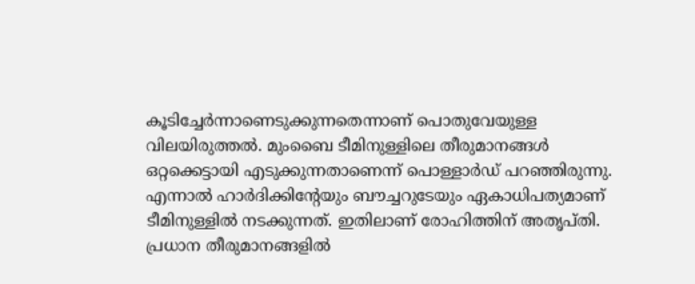കൂടിച്ചേര്‍ന്നാണെടുക്കുന്നതെന്നാണ് പൊതുവേയുള്ള വിലയിരുത്തല്‍. മുംബൈ ടീമിനുള്ളിലെ തീരുമാനങ്ങള്‍ ഒറ്റക്കെട്ടായി എടുക്കുന്നതാണെന്ന് പൊള്ളാര്‍ഡ് പറഞ്ഞിരുന്നു. എന്നാല്‍ ഹാര്‍ദിക്കിന്റേയും ബൗച്ചറുടേയും ഏകാധിപത്യമാണ് ടീമിനുള്ളില്‍ നടക്കുന്നത്. ഇതിലാണ് രോഹിത്തിന് അതൃപ്തി. പ്രധാന തീരുമാനങ്ങളില്‍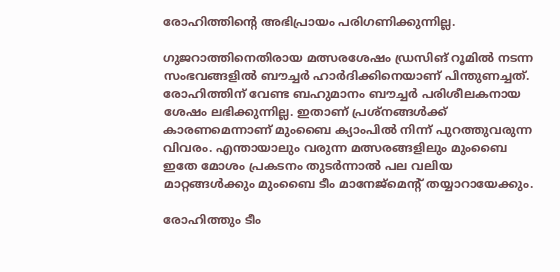രോഹിത്തിന്റെ അഭിപ്രായം പരിഗണിക്കുന്നില്ല.

ഗുജറാത്തിനെതിരായ മത്സരശേഷം ഡ്രസിങ് റൂമില്‍ നടന്ന സംഭവങ്ങളില്‍ ബൗച്ചര്‍ ഹാര്‍ദിക്കിനെയാണ് പിന്തുണച്ചത്. രോഹിത്തിന് വേണ്ട ബഹുമാനം ബൗച്ചര്‍ പരിശീലകനായ ശേഷം ലഭിക്കുന്നില്ല. ഇതാണ് പ്രശ്‌നങ്ങള്‍ക്ക് കാരണമെന്നാണ് മുംബൈ ക്യാംപില്‍ നിന്ന് പുറത്തുവരുന്ന വിവരം. എന്തായാലും വരുന്ന മത്സരങ്ങളിലും മുംബൈ ഇതേ മോശം പ്രകടനം തുടര്‍ന്നാല്‍ പല വലിയ മാറ്റങ്ങള്‍ക്കും മുംബൈ ടീം മാനേജ്‌മെന്റ് തയ്യാറായേക്കും.

രോഹിത്തും ടീം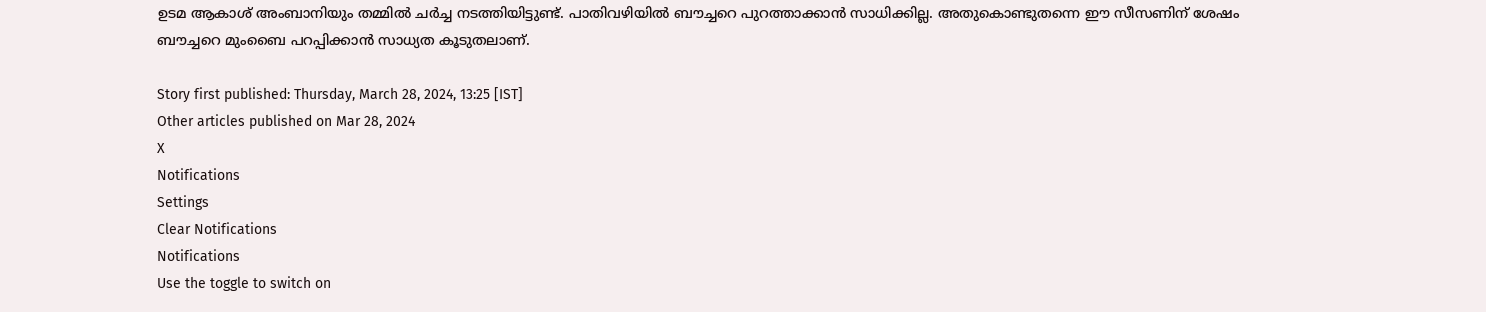ഉടമ ആകാശ് അംബാനിയും തമ്മില്‍ ചര്‍ച്ച നടത്തിയിട്ടുണ്ട്. പാതിവഴിയില്‍ ബൗച്ചറെ പുറത്താക്കാന്‍ സാധിക്കില്ല. അതുകൊണ്ടുതന്നെ ഈ സീസണിന് ശേഷം ബൗച്ചറെ മുംബൈ പറപ്പിക്കാന്‍ സാധ്യത കൂടുതലാണ്.

Story first published: Thursday, March 28, 2024, 13:25 [IST]
Other articles published on Mar 28, 2024
X
Notifications
Settings
Clear Notifications
Notifications
Use the toggle to switch on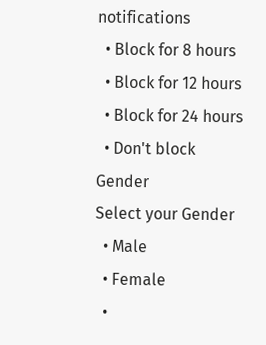notifications
  • Block for 8 hours
  • Block for 12 hours
  • Block for 24 hours
  • Don't block
Gender
Select your Gender
  • Male
  • Female
  •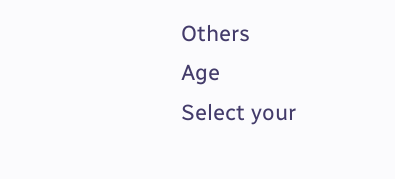Others
Age
Select your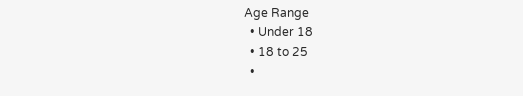Age Range
  • Under 18
  • 18 to 25
  •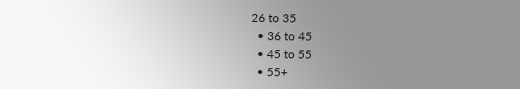26 to 35
  • 36 to 45
  • 45 to 55
  • 55+